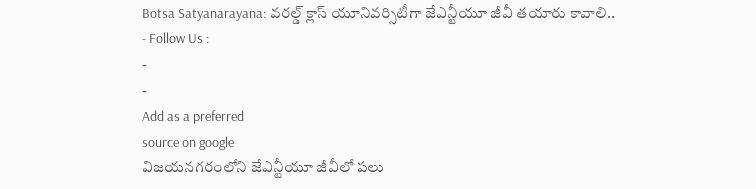Botsa Satyanarayana: వరల్డ్ క్లాస్ యూనివర్సిటీగా జేఎన్టీయూ జీవీ తయారు కావాలి..
- Follow Us :
-
-
Add as a preferred
source on google
విజయనగరంలోని జేఎన్టీయూ జీవీలో పలు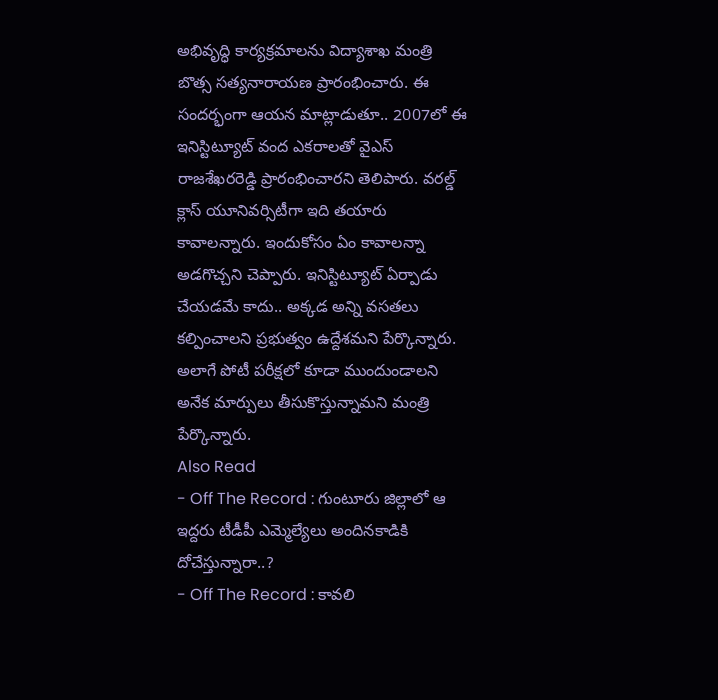అభివృద్ధి కార్యక్రమాలను విద్యాశాఖ మంత్రి బొత్స సత్యనారాయణ ప్రారంభించారు. ఈ సందర్భంగా ఆయన మాట్లాడుతూ.. 2007లో ఈ ఇనిస్టిట్యూట్ వంద ఎకరాలతో వైఎస్ రాజశేఖరరెడ్డి ప్రారంభించారని తెలిపారు. వరల్డ్ క్లాస్ యూనివర్సిటీగా ఇది తయారు కావాలన్నారు. ఇందుకోసం ఏం కావాలన్నా అడగొచ్చని చెప్పారు. ఇనిస్టిట్యూట్ ఏర్పాడు చేయడమే కాదు.. అక్కడ అన్ని వసతలు కల్పించాలని ప్రభుత్వం ఉద్దేశమని పేర్కొన్నారు. అలాగే పోటీ పరీక్షలో కూడా ముందుండాలని అనేక మార్పులు తీసుకొస్తున్నామని మంత్రి పేర్కొన్నారు.
Also Read
- Off The Record : గుంటూరు జిల్లాలో ఆ ఇద్దరు టీడీపీ ఎమ్మెల్యేలు అందినకాడికి దోచేస్తున్నారా..?
- Off The Record : కావలి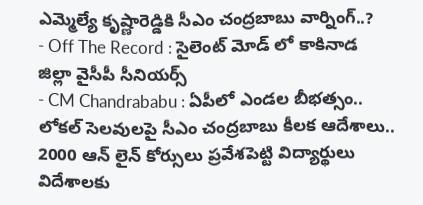ఎమ్మెల్యే కృష్ణారెడ్డికి సీఎం చంద్రబాబు వార్నింగ్..?
- Off The Record : సైలెంట్ మోడ్ లో కాకినాడ జిల్లా వైసీపీ సీనియర్స్
- CM Chandrababu : ఏపీలో ఎండల బీభత్సం.. లోకల్ సెలవులపై సీఎం చంద్రబాబు కీలక ఆదేశాలు..
2000 ఆన్ లైన్ కోర్సులు ప్రవేశపెట్టి విద్యార్థులు విదేశాలకు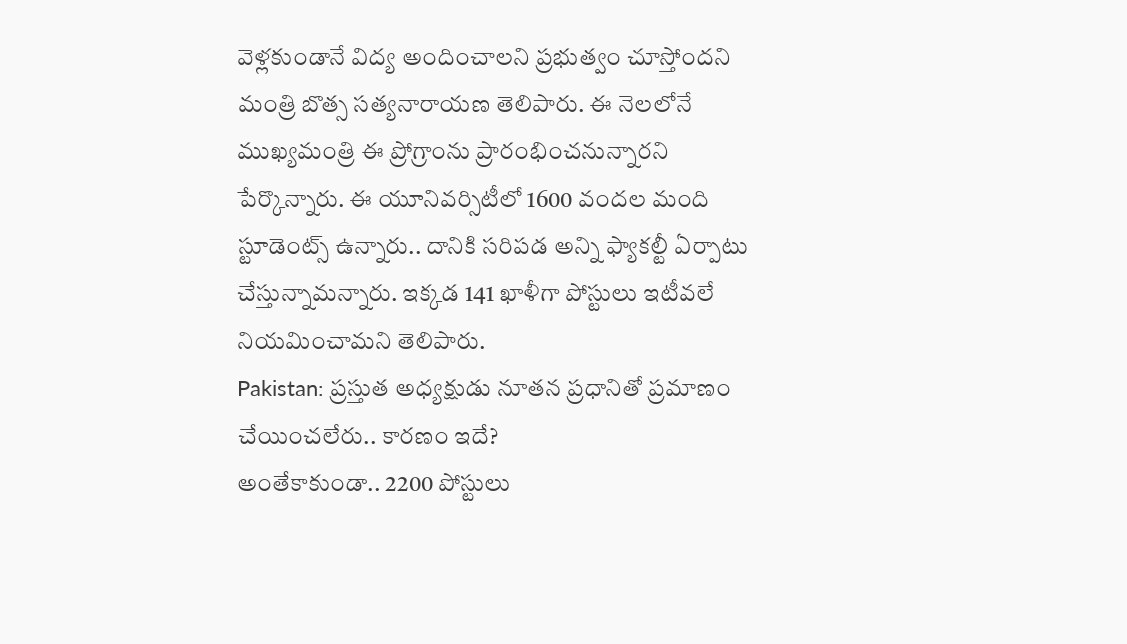వెళ్లకుండానే విద్య అందించాలని ప్రభుత్వం చూస్తోందని మంత్రి బొత్స సత్యనారాయణ తెలిపారు. ఈ నెలలోనే ముఖ్యమంత్రి ఈ ప్రోగ్రాంను ప్రారంభించనున్నారని పేర్కొన్నారు. ఈ యూనివర్సిటీలో 1600 వందల మంది స్టూడెంట్స్ ఉన్నారు.. దానికి సరిపడ అన్ని ఫ్యాకల్టీ ఏర్పాటు చేస్తున్నామన్నారు. ఇక్కడ 141 ఖాళీగా పోస్టులు ఇటీవలే నియమించామని తెలిపారు.
Pakistan: ప్రస్తుత అధ్యక్షుడు నూతన ప్రధానితో ప్రమాణం చేయించలేరు.. కారణం ఇదే?
అంతేకాకుండా.. 2200 పోస్టులు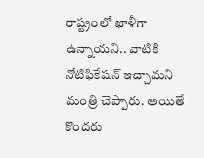రాష్ట్రంలో ఖాళీగా ఉన్నాయని.. వాటికి నోటిఫికేషన్ ఇచ్చామని మంత్రి చెప్పారు. అయితే కొందరు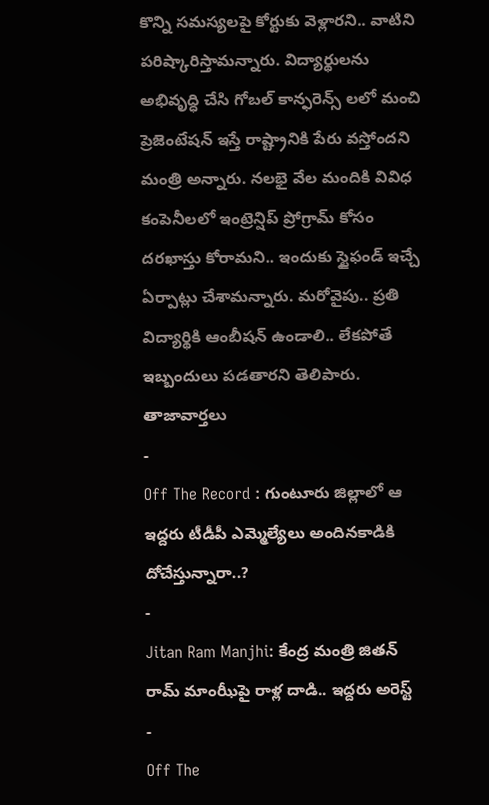కొన్ని సమస్యలపై కోర్టుకు వెళ్లారని.. వాటిని పరిష్కారిస్తామన్నారు. విద్యార్థులను అభివృద్ధి చేసి గోబల్ కాన్ఫరెన్స్ లలో మంచి ప్రెజెంటేషన్ ఇస్తే రాష్ట్రానికి పేరు వస్తోందని మంత్రి అన్నారు. నలభై వేల మందికి వివిధ కంపెనీలలో ఇంట్రెన్షిప్ ప్రోగ్రామ్ కోసం దరఖాస్తు కోరామని.. ఇందుకు స్టైఫండ్ ఇచ్చే ఏర్పాట్లు చేశామన్నారు. మరోవైపు.. ప్రతి విద్యార్థికి ఆంబీషన్ ఉండాలి.. లేకపోతే ఇబ్బందులు పడతారని తెలిపారు.
తాజావార్తలు
-
Off The Record : గుంటూరు జిల్లాలో ఆ ఇద్దరు టీడీపీ ఎమ్మెల్యేలు అందినకాడికి దోచేస్తున్నారా..?
-
Jitan Ram Manjhi: కేంద్ర మంత్రి జితన్ రామ్ మాంఝీపై రాళ్ల దాడి.. ఇద్దరు అరెస్ట్
-
Off The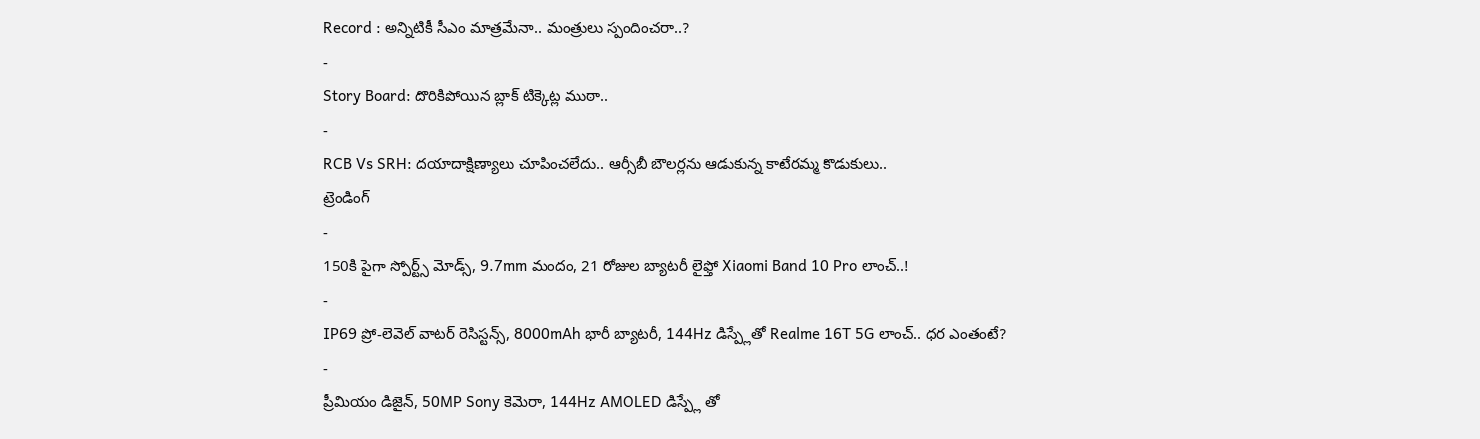Record : అన్నిటికీ సీఎం మాత్రమేనా.. మంత్రులు స్పందించరా..?
-
Story Board: దొరికిపోయిన బ్లాక్ టిక్కెట్ల ముఠా..
-
RCB Vs SRH: దయాదాక్షిణ్యాలు చూపించలేదు.. ఆర్సీబీ బౌలర్లను ఆడుకున్న కాటేరమ్మ కొడుకులు..
ట్రెండింగ్
-
150కి పైగా స్పోర్ట్స్ మోడ్స్, 9.7mm మందం, 21 రోజుల బ్యాటరీ లైఫ్తో Xiaomi Band 10 Pro లాంచ్..!
-
IP69 ప్రో-లెవెల్ వాటర్ రెసిస్టన్స్, 8000mAh భారీ బ్యాటరీ, 144Hz డిస్ప్లేతో Realme 16T 5G లాంచ్.. ధర ఎంతంటే?
-
ప్రీమియం డిజైన్, 50MP Sony కెమెరా, 144Hz AMOLED డిస్ప్లే తో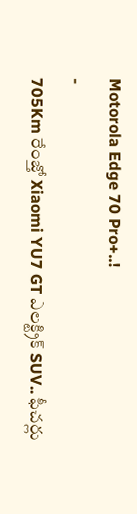Motorola Edge 70 Pro+..!
-
705Km రేంజ్తో Xiaomi YU7 GT ఎలక్ట్రిక్ SUV.. ఫీచర్లు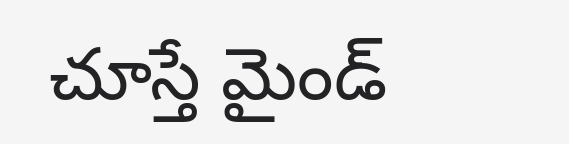చూస్తే మైండ్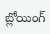బ్లోయింగ్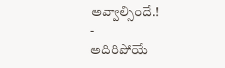అవ్వాల్సిందే.!
-
అదిరిపోయే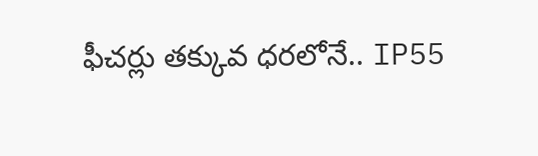ఫీచర్లు తక్కువ ధరలోనే.. IP55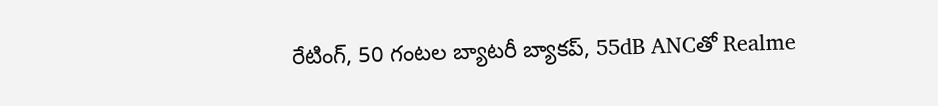రేటింగ్, 50 గంటల బ్యాటరీ బ్యాకప్, 55dB ANCతో Realme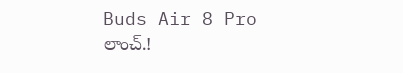Buds Air 8 Pro లాంచ్.!